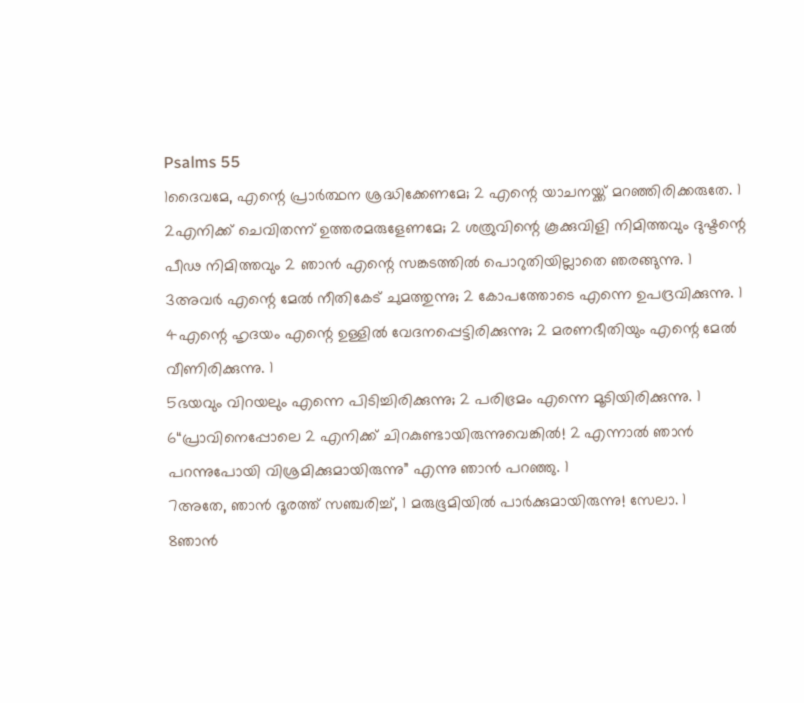Psalms 55
1ദൈവമേ, എന്റെ പ്രാർത്ഥന ശ്രദ്ധിക്കേണമേ; 2 എന്റെ യാചനയ്ക്ക് മറഞ്ഞിരിക്കരുതേ. 1
2എനിക്ക് ചെവിതന്ന് ഉത്തരമരുളേണമേ; 2 ശത്രുവിന്റെ കൂക്കുവിളി നിമിത്തവും ദുഷ്ടന്റെ പീഢ നിമിത്തവും 2 ഞാൻ എന്റെ സങ്കടത്തിൽ പൊറുതിയില്ലാതെ ഞരങ്ങുന്നു. 1
3അവർ എന്റെ മേൽ നീതികേട് ചുമത്തുന്നു; 2 കോപത്തോടെ എന്നെ ഉപദ്രവിക്കുന്നു. 1
4എന്റെ ഹൃദയം എന്റെ ഉള്ളിൽ വേദനപ്പെട്ടിരിക്കുന്നു; 2 മരണഭീതിയും എന്റെ മേൽ വീണിരിക്കുന്നു. 1
5ഭയവും വിറയലും എന്നെ പിടിച്ചിരിക്കുന്നു; 2 പരിഭ്രമം എന്നെ മൂടിയിരിക്കുന്നു. 1
6“പ്രാവിനെപ്പോലെ 2 എനിക്ക് ചിറകുണ്ടായിരുന്നുവെങ്കിൽ! 2 എന്നാൽ ഞാൻ പറന്നുപോയി വിശ്രമിക്കുമായിരുന്നു” എന്നു ഞാൻ പറഞ്ഞു. 1
7അതേ, ഞാൻ ദൂരത്ത് സഞ്ചരിച്ച്, 1 മരുഭൂമിയിൽ പാർക്കുമായിരുന്നു! സേലാ. 1
8ഞാൻ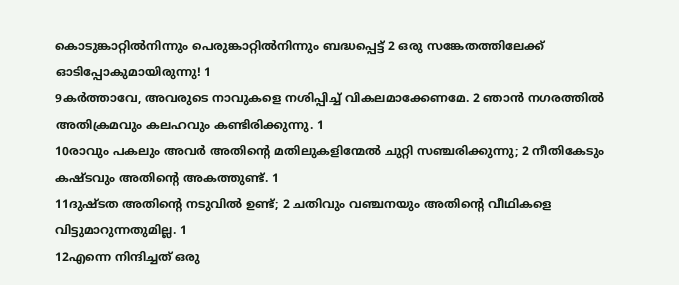കൊടുങ്കാറ്റിൽനിന്നും പെരുങ്കാറ്റിൽനിന്നും ബദ്ധപ്പെട്ട് 2 ഒരു സങ്കേതത്തിലേക്ക് ഓടിപ്പോകുമായിരുന്നു! 1
9കർത്താവേ, അവരുടെ നാവുകളെ നശിപ്പിച്ച് വികലമാക്കേണമേ. 2 ഞാൻ നഗരത്തിൽ അതിക്രമവും കലഹവും കണ്ടിരിക്കുന്നു. 1
10രാവും പകലും അവർ അതിന്റെ മതിലുകളിന്മേൽ ചുറ്റി സഞ്ചരിക്കുന്നു; 2 നീതികേടും കഷ്ടവും അതിന്റെ അകത്തുണ്ട്. 1
11ദുഷ്ടത അതിന്റെ നടുവിൽ ഉണ്ട്; 2 ചതിവും വഞ്ചനയും അതിന്റെ വീഥികളെ വിട്ടുമാറുന്നതുമില്ല. 1
12എന്നെ നിന്ദിച്ചത് ഒരു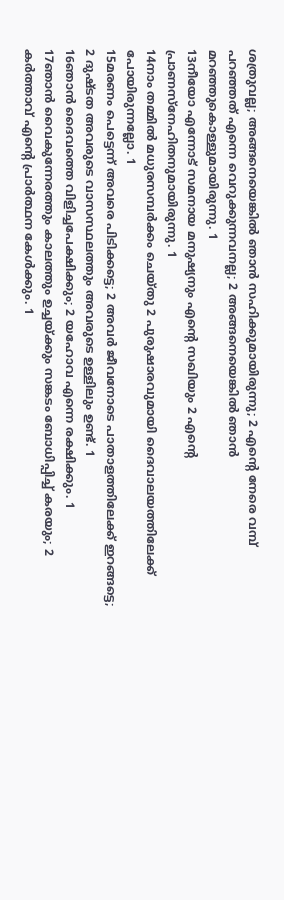ശത്രുവല്ല; അങ്ങനെയെങ്കിൽ ഞാൻ സഹിക്കുമായിരുന്നു; 2 എന്റെ നേരെ വമ്പ് പറഞ്ഞത് എന്നെ വെറുക്കുന്നവനല്ല; 2 അങ്ങനെയെങ്കിൽ ഞാൻ മറഞ്ഞുകൊള്ളുമായിരുന്നു. 1
13നീയോ എന്നോട് സമനായ മനുഷ്യനും എന്റെ സഖിയും 2 എന്റെ പ്രാണസ്നേഹിതനുമായിരുന്നു. 1
14നാം തമ്മിൽ മധുരസമ്പർക്കം ചെയ്തു 2 പുരുഷാരവുമായി ദൈവാലയത്തിലേക്ക് പോയിരുന്നല്ലോ. 1
15മരണം പെട്ടെന്ന് അവരെ പിടിക്കട്ടെ; 2 അവർ ജീവനോടെ പാതാളത്തിലേക്ക് ഇറങ്ങട്ടെ; 2 ദുഷ്ടത അവരുടെ വാസസ്ഥലത്തും അവരുടെ ഉള്ളിലും ഉണ്ട്. 1
16ഞാൻ ദൈവത്തെ വിളിച്ചപേക്ഷിക്കും; 2 യഹോവ എന്നെ രക്ഷിക്കും. 1
17ഞാൻ വൈകുന്നേരത്തും കാലത്തും ഉച്ചയ്ക്കും സങ്കടം ബോധിപ്പിച്ച് കരയും; 2 കർത്താവ് എന്റെ പ്രാർത്ഥന കേൾക്കും. 1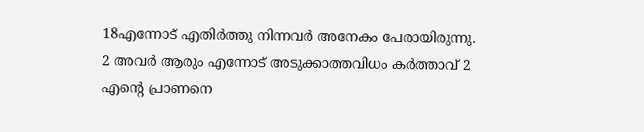18എന്നോട് എതിർത്തു നിന്നവർ അനേകം പേരായിരുന്നു. 2 അവർ ആരും എന്നോട് അടുക്കാത്തവിധം കർത്താവ് 2 എന്റെ പ്രാണനെ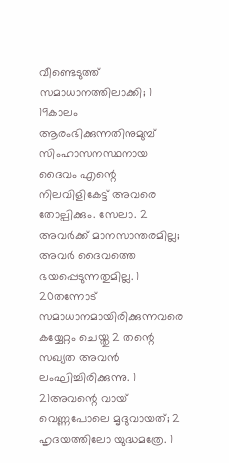വീണ്ടെടുത്ത് സമാധാനത്തിലാക്കി; 1
19കാലം ആരംഭിക്കുന്നതിനുമുമ്പ് സിംഹാസനസ്ഥനായ ദൈവം എന്റെ നിലവിളികേട്ട് അവരെ തോല്പിക്കും. സേലാ. 2 അവർക്ക് മാനസാന്തരമില്ല; അവർ ദൈവത്തെ ഭയപ്പെടുന്നതുമില്ല. 1
20തന്നോട് സമാധാനമായിരിക്കുന്നവരെ കയ്യേറ്റം ചെയ്തു 2 തന്റെ സഖ്യത അവൻ ലംഘിച്ചിരിക്കുന്നു. 1
21അവന്റെ വായ് വെണ്ണപോലെ മൃദുവായത്; 2 ഹൃദയത്തിലോ യുദ്ധമത്രേ. 1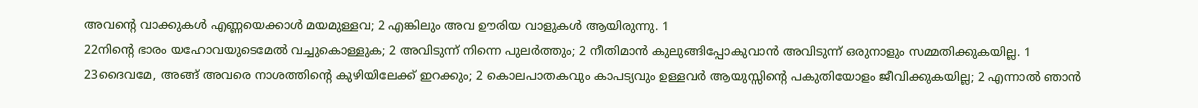അവന്റെ വാക്കുകൾ എണ്ണയെക്കാൾ മയമുള്ളവ; 2 എങ്കിലും അവ ഊരിയ വാളുകൾ ആയിരുന്നു. 1
22നിന്റെ ഭാരം യഹോവയുടെമേൽ വച്ചുകൊള്ളുക; 2 അവിടുന്ന് നിന്നെ പുലർത്തും; 2 നീതിമാൻ കുലുങ്ങിപ്പോകുവാൻ അവിടുന്ന് ഒരുനാളും സമ്മതിക്കുകയില്ല. 1
23ദൈവമേ, അങ്ങ് അവരെ നാശത്തിന്റെ കുഴിയിലേക്ക് ഇറക്കും; 2 കൊലപാതകവും കാപട്യവും ഉള്ളവർ ആയുസ്സിന്റെ പകുതിയോളം ജീവിക്കുകയില്ല; 2 എന്നാൽ ഞാൻ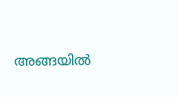അങ്ങയിൽ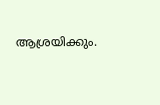ആശ്രയിക്കും.